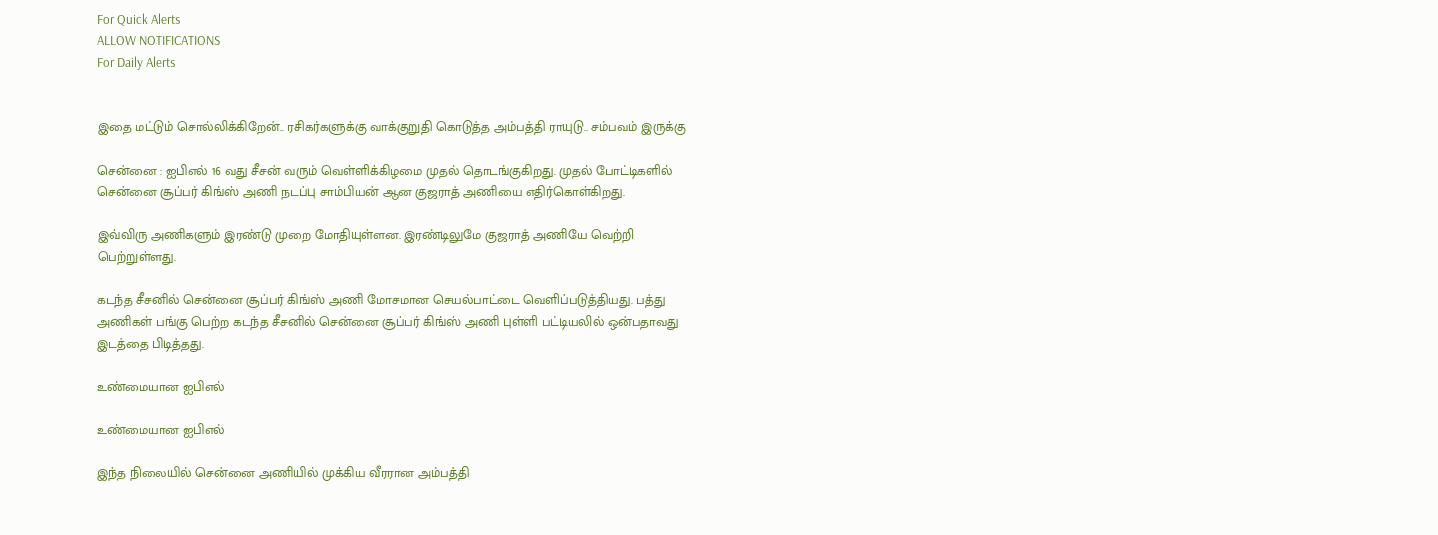For Quick Alerts
ALLOW NOTIFICATIONS
For Daily Alerts


இதை மட்டும் சொல்லிக்கிறேன்.. ரசிகர்களுக்கு வாக்குறுதி கொடுத்த அம்பத்தி ராயுடு.. சம்பவம் இருக்கு

சென்னை : ஐபிஎல் 16 வது சீசன் வரும் வெள்ளிக்கிழமை முதல் தொடங்குகிறது. முதல் போட்டிகளில் சென்னை சூப்பர் கிங்ஸ் அணி நடப்பு சாம்பியன் ஆன குஜராத் அணியை எதிர்கொள்கிறது.

இவ்விரு அணிகளும் இரண்டு முறை மோதியுள்ளன. இரண்டிலுமே குஜராத் அணியே வெற்றி பெற்றுள்ளது.

கடந்த சீசனில் சென்னை சூப்பர் கிங்ஸ் அணி மோசமான செயல்பாட்டை வெளிப்படுத்தியது. பத்து அணிகள் பங்கு பெற்ற கடந்த சீசனில் சென்னை சூப்பர் கிங்ஸ் அணி புள்ளி பட்டியலில் ஒன்பதாவது இடத்தை பிடித்தது.

உண்மையான ஐபிஎல்

உண்மையான ஐபிஎல்

இந்த நிலையில் சென்னை அணியில் முக்கிய வீரரான அம்பத்தி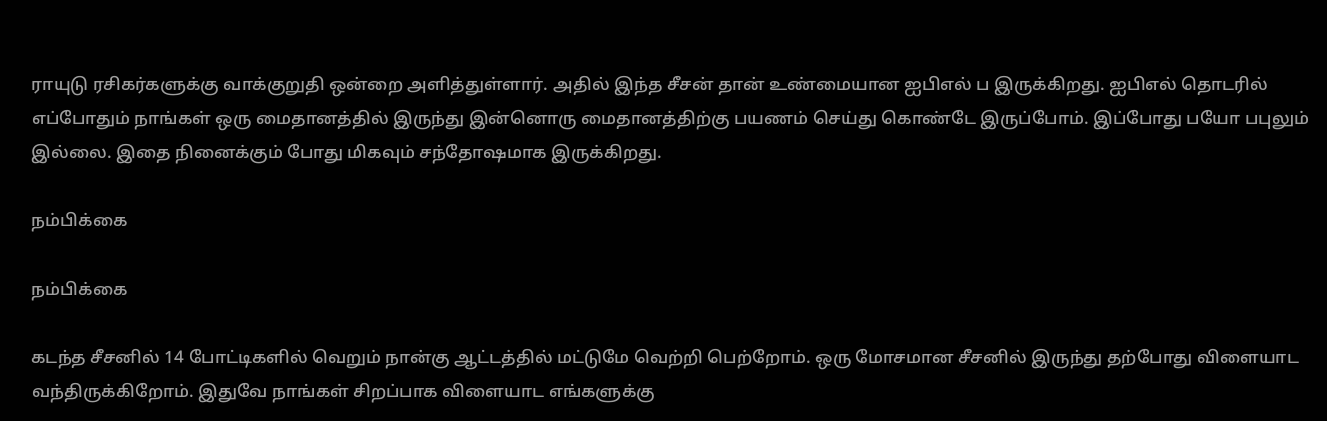ராயுடு ரசிகர்களுக்கு வாக்குறுதி ஒன்றை அளித்துள்ளார். அதில் இந்த சீசன் தான் உண்மையான ஐபிஎல் ப இருக்கிறது. ஐபிஎல் தொடரில் எப்போதும் நாங்கள் ஒரு மைதானத்தில் இருந்து இன்னொரு மைதானத்திற்கு பயணம் செய்து கொண்டே இருப்போம். இப்போது பயோ பபுலும் இல்லை. இதை நினைக்கும் போது மிகவும் சந்தோஷமாக இருக்கிறது.

நம்பிக்கை

நம்பிக்கை

கடந்த சீசனில் 14 போட்டிகளில் வெறும் நான்கு ஆட்டத்தில் மட்டுமே வெற்றி பெற்றோம். ஒரு மோசமான சீசனில் இருந்து தற்போது விளையாட வந்திருக்கிறோம். இதுவே நாங்கள் சிறப்பாக விளையாட எங்களுக்கு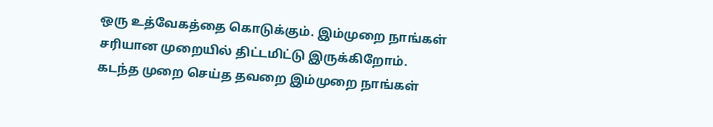ஒரு உத்வேகத்தை கொடுக்கும். இம்முறை நாங்கள் சரியான முறையில் திட்டமிட்டு இருக்கிறோம். கடந்த முறை செய்த தவறை இம்முறை நாங்கள்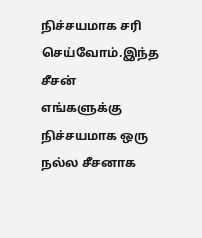நிச்சயமாக சரி செய்வோம்.இந்த சீசன் எங்களுக்கு நிச்சயமாக ஒரு நல்ல சீசனாக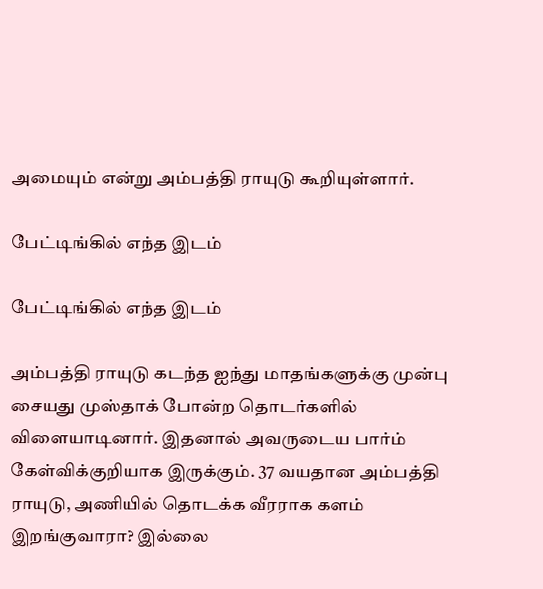அமையும் என்று அம்பத்தி ராயுடு கூறியுள்ளார்.

பேட்டிங்கில் எந்த இடம்

பேட்டிங்கில் எந்த இடம்

அம்பத்தி ராயுடு கடந்த ஐந்து மாதங்களுக்கு முன்பு சையது முஸ்தாக் போன்ற தொடர்களில் விளையாடினார். இதனால் அவருடைய பார்ம் கேள்விக்குறியாக இருக்கும். 37 வயதான அம்பத்தி ராயுடு, அணியில் தொடக்க வீரராக களம் இறங்குவாரா? இல்லை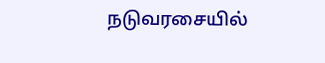நடுவரசையில்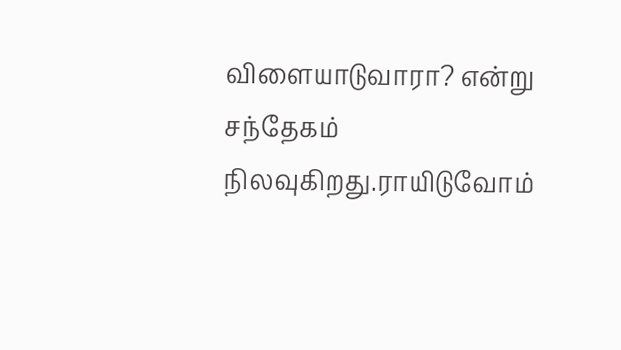விளையாடுவாரா? என்று சந்தேகம் நிலவுகிறது.ராயிடுவோம்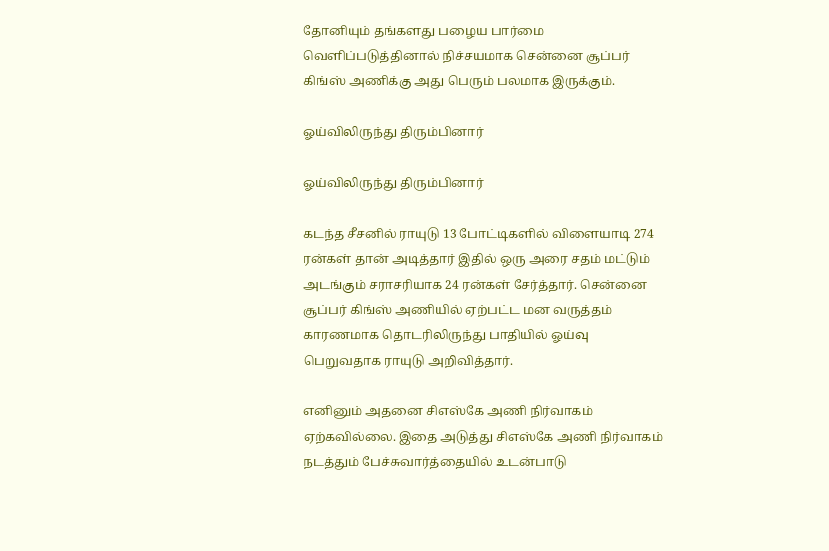தோனியும் தங்களது பழைய பார்மை வெளிப்படுத்தினால் நிச்சயமாக சென்னை சூப்பர் கிங்ஸ் அணிக்கு அது பெரும் பலமாக இருக்கும்.

ஓய்விலிருந்து திரும்பினார்

ஓய்விலிருந்து திரும்பினார்

கடந்த சீசனில் ராயுடு 13 போட்டிகளில் விளையாடி 274 ரன்கள் தான் அடித்தார் இதில் ஒரு அரை சதம் மட்டும் அடங்கும் சராசரியாக 24 ரன்கள் சேர்த்தார். சென்னை சூப்பர் கிங்ஸ் அணியில் ஏற்பட்ட மன வருத்தம் காரணமாக தொடரிலிருந்து பாதியில் ஓய்வு பெறுவதாக ராயுடு அறிவித்தார்.

எனினும் அதனை சிஎஸ்கே அணி நிர்வாகம் ஏற்கவில்லை. இதை அடுத்து சிஎஸ்கே அணி நிர்வாகம் நடத்தும் பேச்சுவார்த்தையில் உடன்பாடு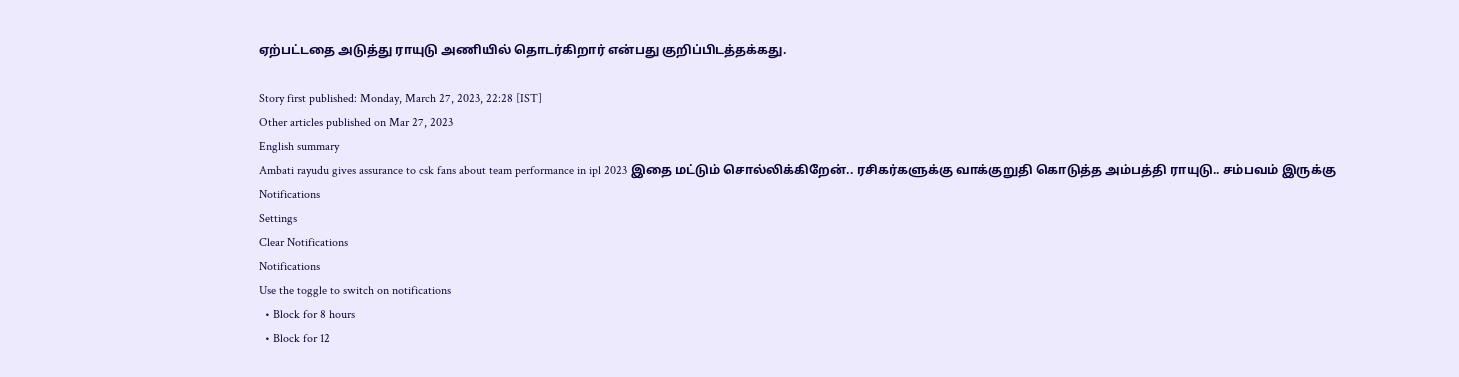ஏற்பட்டதை அடுத்து ராயுடு அணியில் தொடர்கிறார் என்பது குறிப்பிடத்தக்கது.

Story first published: Monday, March 27, 2023, 22:28 [IST]
Other articles published on Mar 27, 2023
English summary
Ambati rayudu gives assurance to csk fans about team performance in ipl 2023 இதை மட்டும் சொல்லிக்கிறேன்.. ரசிகர்களுக்கு வாக்குறுதி கொடுத்த அம்பத்தி ராயுடு.. சம்பவம் இருக்கு
Notifications
Settings
Clear Notifications
Notifications
Use the toggle to switch on notifications
  • Block for 8 hours
  • Block for 12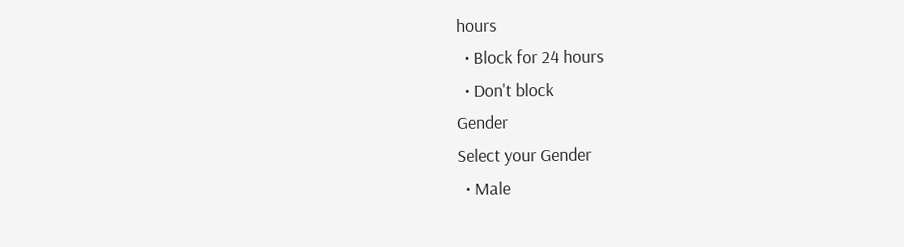hours
  • Block for 24 hours
  • Don't block
Gender
Select your Gender
  • Male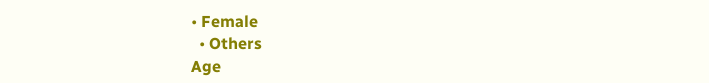• Female
  • Others
Age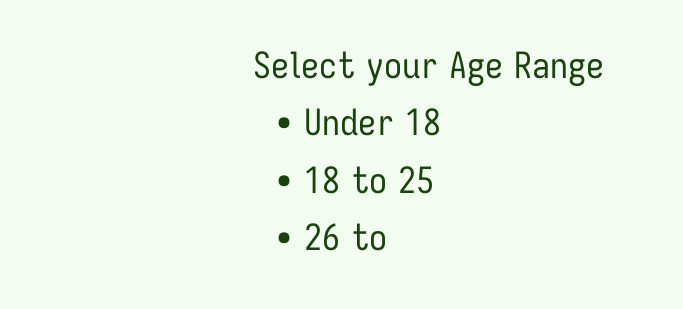Select your Age Range
  • Under 18
  • 18 to 25
  • 26 to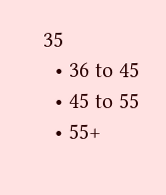35
  • 36 to 45
  • 45 to 55
  • 55+